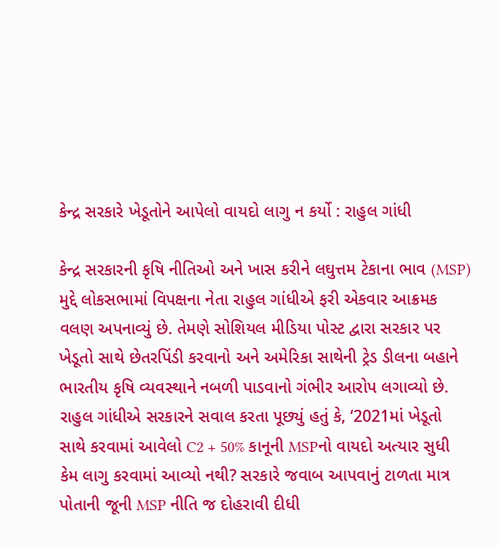કેન્દ્ર સરકારે ખેડૂતોને આપેલો વાયદો લાગુ ન કર્યો : રાહુલ ગાંધી

કેન્દ્ર સરકારની કૃષિ નીતિઓ અને ખાસ કરીને લઘુત્તમ ટેકાના ભાવ (MSP) મુદ્દે લોકસભામાં વિપક્ષના નેતા રાહુલ ગાંધીએ ફરી એકવાર આક્રમક વલણ અપનાવ્યું છે. તેમણે સોશિયલ મીડિયા પોસ્ટ દ્વારા સરકાર પર ખેડૂતો સાથે છેતરપિંડી કરવાનો અને અમેરિકા સાથેની ટ્રેડ ડીલના બહાને ભારતીય કૃષિ વ્યવસ્થાને નબળી પાડવાનો ગંભીર આરોપ લગાવ્યો છે.
રાહુલ ગાંધીએ સરકારને સવાલ કરતા પૂછ્યું હતું કે, ‘2021માં ખેડૂતો સાથે કરવામાં આવેલો C2 + 50% કાનૂની MSPનો વાયદો અત્યાર સુધી કેમ લાગુ કરવામાં આવ્યો નથી? સરકારે જવાબ આપવાનું ટાળતા માત્ર પોતાની જૂની MSP નીતિ જ દોહરાવી દીધી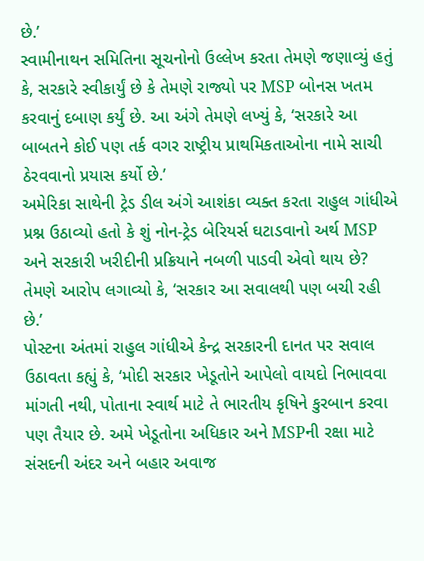છે.’
સ્વામીનાથન સમિતિના સૂચનોનો ઉલ્લેખ કરતા તેમણે જણાવ્યું હતું કે, સરકારે સ્વીકાર્યું છે કે તેમણે રાજ્યો પર MSP બોનસ ખતમ કરવાનું દબાણ કર્યું છે. આ અંગે તેમણે લખ્યું કે, ‘સરકારે આ બાબતને કોઈ પણ તર્ક વગર રાષ્ટ્રીય પ્રાથમિકતાઓના નામે સાચી ઠેરવવાનો પ્રયાસ કર્યો છે.’
અમેરિકા સાથેની ટ્રેડ ડીલ અંગે આશંકા વ્યક્ત કરતા રાહુલ ગાંધીએ પ્રશ્ન ઉઠાવ્યો હતો કે શું નોન-ટ્રેડ બેરિયર્સ ઘટાડવાનો અર્થ MSP અને સરકારી ખરીદીની પ્રક્રિયાને નબળી પાડવી એવો થાય છે? તેમણે આરોપ લગાવ્યો કે, ‘સરકાર આ સવાલથી પણ બચી રહી છે.’
પોસ્ટના અંતમાં રાહુલ ગાંધીએ કેન્દ્ર સરકારની દાનત પર સવાલ ઉઠાવતા કહ્યું કે, ‘મોદી સરકાર ખેડૂતોને આપેલો વાયદો નિભાવવા માંગતી નથી, પોતાના સ્વાર્થ માટે તે ભારતીય કૃષિને કુરબાન કરવા પણ તૈયાર છે. અમે ખેડૂતોના અધિકાર અને MSPની રક્ષા માટે સંસદની અંદર અને બહાર અવાજ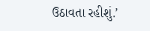ઉઠાવતા રહીશું.’